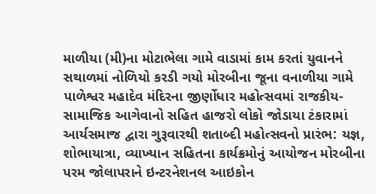માળીયા (મી)ના મોટાભેલા ગામે વાડામાં કામ કરતાં યુવાનને સથાળમાં નોળિયો કરડી ગયો મોરબીના જૂના વનાળીયા ગામે પાળેશ્વર મહાદેવ મંદિરના જીર્ણોધાર મહોત્સવમાં રાજકીય-સામાજિક આગેવાનો સહિત હાજરો લોકો જોડાયા ટંકારામાં આર્યસમાજ દ્વારા ગુરૂવારથી શતાબ્દી મહોત્સવનો પ્રારંભ: યજ્ઞ, શોભાયાત્રા, વ્યાખ્યાન સહિતના કાર્યક્રમોનું આયોજન મોરબીના પરમ જોલાપરાને ઇન્ટરનેશનલ આઇકોન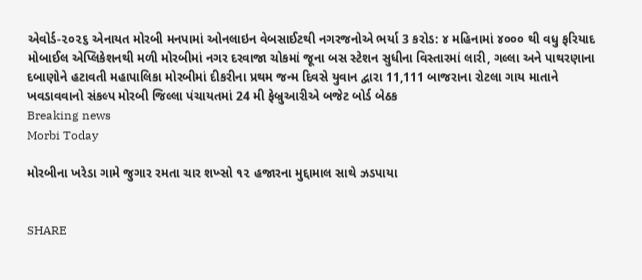એવોર્ડ-૨૦૨૬ એનાયત મોરબી મનપામાં ઓનલાઇન વેબસાઈટથી નગરજનોએ ભર્યા 3 કરોડ: ૪ મહિનામાં ૪૦૦૦ થી વધુ ફરિયાદ મોબાઈલ એપ્લિકેશનથી મળી મોરબીમાં નગર દરવાજા ચોકમાં જૂના બસ સ્ટેશન સુધીના વિસ્તારમાં લારી, ગલ્લા અને પાથરણાના દબાણોને હટાવતી મહાપાલિકા મોરબીમાં દીકરીના પ્રથમ જન્મ દિવસે યુવાન દ્વારા 11,111 બાજરાના રોટલા ગાય માતાને ખવડાવવાનો સંકલ્પ મોરબી જિલ્લા પંચાયતમાં 24 મી ફેબ્રુઆરીએ બજેટ બોર્ડ બેઠક
Breaking news
Morbi Today

મોરબીના ખરેડા ગામે જુગાર રમતા ચાર શખ્સો ૧૨ હજારના મુદ્દામાલ સાથે ઝડપાયા


SHARE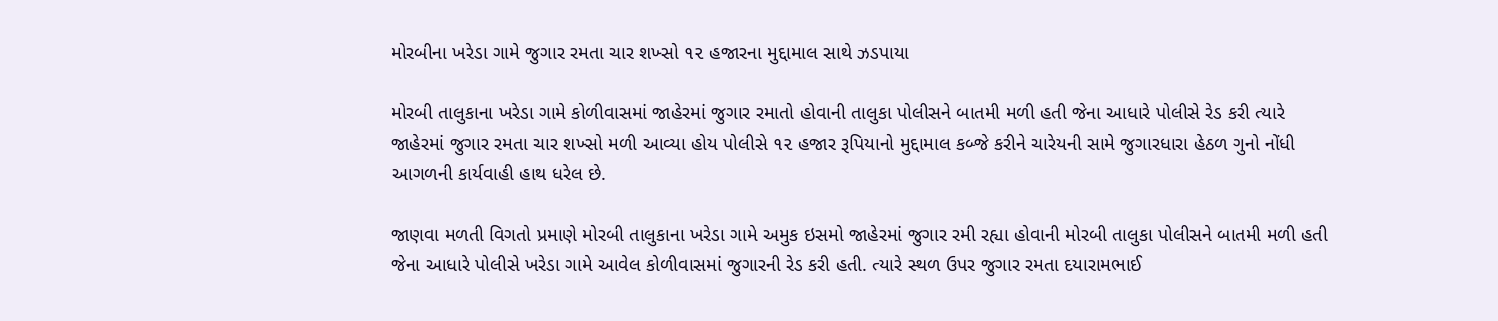મોરબીના ખરેડા ગામે જુગાર રમતા ચાર શખ્સો ૧૨ હજારના મુદ્દામાલ સાથે ઝડપાયા

મોરબી તાલુકાના ખરેડા ગામે કોળીવાસમાં જાહેરમાં જુગાર રમાતો હોવાની તાલુકા પોલીસને બાતમી મળી હતી જેના આધારે પોલીસે રેડ કરી ત્યારે જાહેરમાં જુગાર રમતા ચાર શખ્સો મળી આવ્યા હોય પોલીસે ૧૨ હજાર રૂપિયાનો મુદ્દામાલ કબ્જે કરીને ચારેયની સામે જુગારધારા હેઠળ ગુનો નોંધી આગળની કાર્યવાહી હાથ ધરેલ છે.

જાણવા મળતી વિગતો પ્રમાણે મોરબી તાલુકાના ખરેડા ગામે અમુક ઇસમો જાહેરમાં જુગાર રમી રહ્યા હોવાની મોરબી તાલુકા પોલીસને બાતમી મળી હતી જેના આધારે પોલીસે ખરેડા ગામે આવેલ કોળીવાસમાં જુગારની રેડ કરી હતી. ત્યારે સ્થળ ઉપર જુગાર રમતા દયારામભાઈ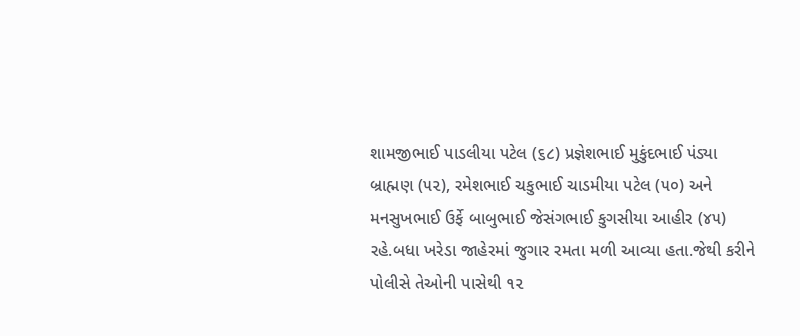શામજીભાઈ પાડલીયા પટેલ (૬૮) પ્રજ્ઞેશભાઈ મુકુંદભાઈ પંડ્યા બ્રાહ્મણ (૫૨), રમેશભાઈ ચકુભાઈ ચાડમીયા પટેલ (૫૦) અને મનસુખભાઈ ઉર્ફે બાબુભાઈ જેસંગભાઈ કુગસીયા આહીર (૪૫) રહે.બધા ખરેડા જાહેરમાં જુગાર રમતા મળી આવ્યા હતા.જેથી કરીને પોલીસે તેઓની પાસેથી ૧૨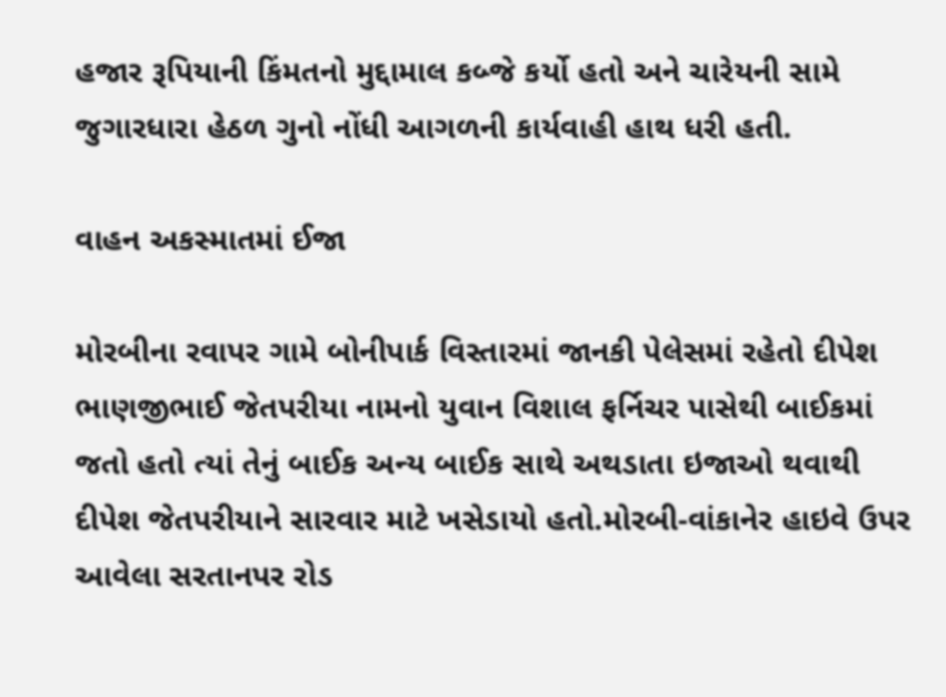હજાર રૂપિયાની કિંમતનો મુદ્દામાલ કબ્જે કર્યો હતો અને ચારેયની સામે જુગારધારા હેઠળ ગુનો નોંધી આગળની કાર્યવાહી હાથ ધરી હતી.

વાહન અકસ્માતમાં ઈજા

મોરબીના રવાપર ગામે બોનીપાર્ક વિસ્તારમાં જાનકી પેલેસમાં રહેતો દીપેશ ભાણજીભાઈ જેતપરીયા નામનો યુવાન વિશાલ ફર્નિચર પાસેથી બાઈકમાં જતો હતો ત્યાં તેનું બાઈક અન્ય બાઈક સાથે અથડાતા ઇજાઓ થવાથી દીપેશ જેતપરીયાને સારવાર માટે ખસેડાયો હતો.મોરબી-વાંકાનેર હાઇવે ઉપર આવેલા સરતાનપર રોડ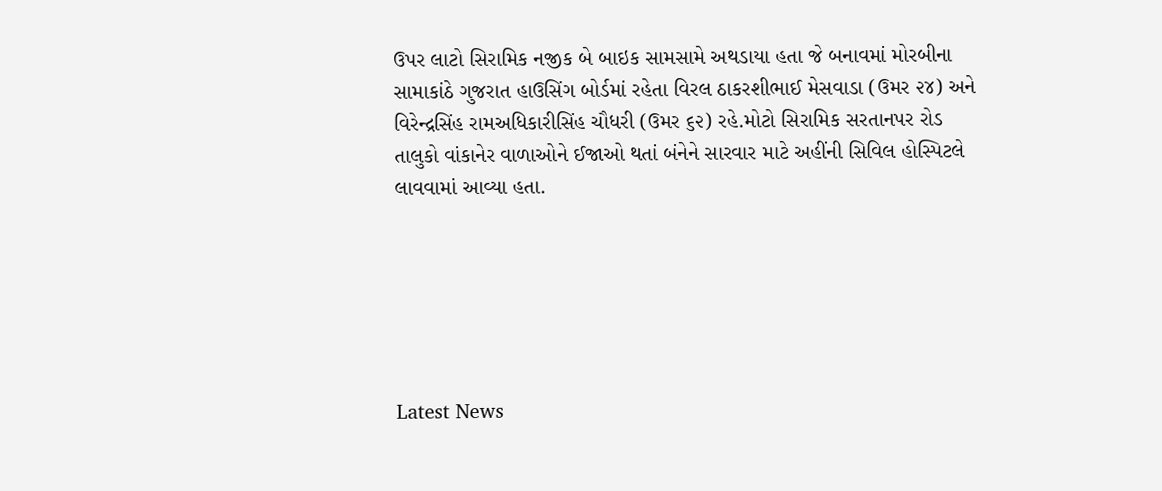ઉપર લાટો સિરામિક નજીક બે બાઇક સામસામે અથડાયા હતા જે બનાવમાં મોરબીના સામાકાંઠે ગુજરાત હાઉસિંગ બોર્ડમાં રહેતા વિરલ ઠાકરશીભાઈ મેસવાડા (ઉમર ૨૪) અને વિરેન્દ્રસિંહ રામઅધિકારીસિંહ ચૌધરી (ઉમર ૬૨) રહે.મોટો સિરામિક સરતાનપર રોડ તાલુકો વાંકાનેર વાળાઓને ઈજાઓ થતાં બંનેને સારવાર માટે અહીંની સિવિલ હોસ્પિટલે લાવવામાં આવ્યા હતા.






Latest News